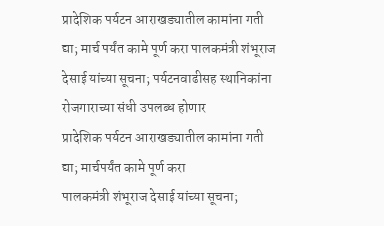प्रादेशिक पर्यटन आराखड्यातील कामांना गती द्या; मार्च पर्यंत कामे पूर्ण करा पालकमंत्री शंभूराज देसाई यांच्या सूचना; पर्यटनवाढीसह स्थानिकांना रोजगाराच्या संधी उपलब्ध होणार
प्रादेशिक पर्यटन आराखड्यातील कामांना गती द्या; मार्चपर्यंत कामे पूर्ण करा
पालकमंत्री शंभूराज देसाई यांच्या सूचना;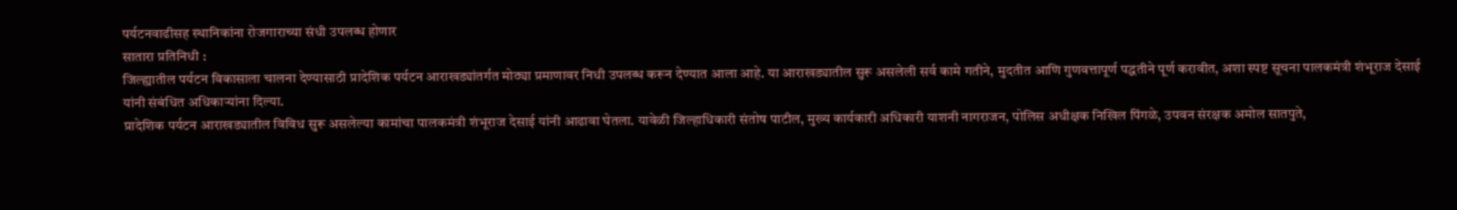पर्यटनवाढीसह स्थानिकांना रोजगाराच्या संधी उपलब्ध होणार
सातारा प्रतिनिधी :
जिल्ह्यातील पर्यटन विकासाला चालना देण्यासाठी प्रादेशिक पर्यटन आराखड्यांतर्गत मोठ्या प्रमाणावर निधी उपलब्ध करून देण्यात आला आहे. या आराखड्यातील सुरू असलेली सर्व कामे गतीने, मुदतीत आणि गुणवत्तापूर्ण पद्धतीने पूर्ण करावीत, अशा स्पष्ट सूचना पालकमंत्री शंभूराज देसाई यांनी संबंधित अधिकाऱ्यांना दिल्या.
प्रादेशिक पर्यटन आराखड्यातील विविध सुरू असलेल्या कामांचा पालकमंत्री शंभूराज देसाई यांनी आढावा घेतला. यावेळी जिल्हाधिकारी संतोष पाटील, मुख्य कार्यकारी अधिकारी याशनी नागराजन, पोलिस अधीक्षक निखिल पिंगळे, उपवन संरक्षक अमोल सातपुते,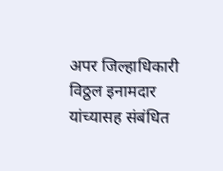अपर जिल्हाधिकारी विठ्ठल इनामदार यांच्यासह संबंधित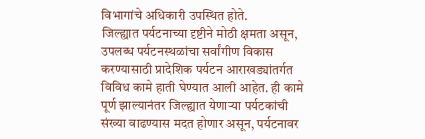विभागांचे अधिकारी उपस्थित होते.
जिल्ह्यात पर्यटनाच्या दृष्टीने मोठी क्षमता असून, उपलब्ध पर्यटनस्थळांचा सर्वांगीण विकास करण्यासाठी प्रादेशिक पर्यटन आराखड्यांतर्गत विविध कामे हाती घेण्यात आली आहेत. ही कामे पूर्ण झाल्यानंतर जिल्ह्यात येणाऱ्या पर्यटकांची संख्या वाढण्यास मदत होणार असून, पर्यटनावर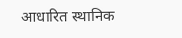आधारित स्थानिक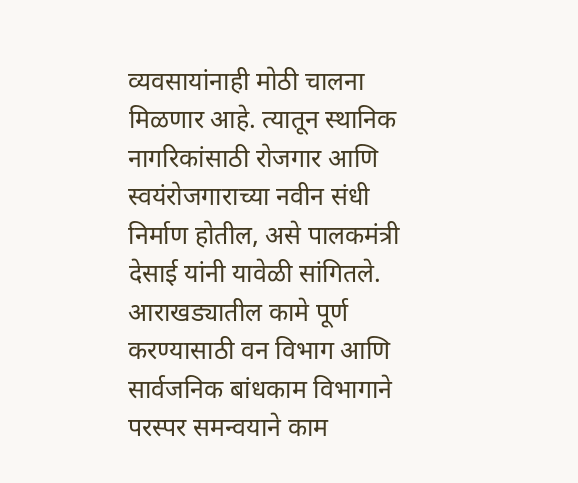व्यवसायांनाही मोठी चालना मिळणार आहे. त्यातून स्थानिक नागरिकांसाठी रोजगार आणि स्वयंरोजगाराच्या नवीन संधी निर्माण होतील, असे पालकमंत्री देसाई यांनी यावेळी सांगितले.
आराखड्यातील कामे पूर्ण करण्यासाठी वन विभाग आणि सार्वजनिक बांधकाम विभागाने परस्पर समन्वयाने काम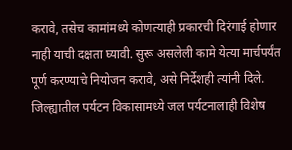करावे, तसेच कामांमध्ये कोणत्याही प्रकारची दिरंगाई होणार नाही याची दक्षता घ्यावी. सुरू असलेली कामे येत्या मार्चपर्यंत पूर्ण करण्याचे नियोजन करावे, असे निर्देशही त्यांनी दिले.
जिल्ह्यातील पर्यटन विकासामध्ये जल पर्यटनालाही विशेष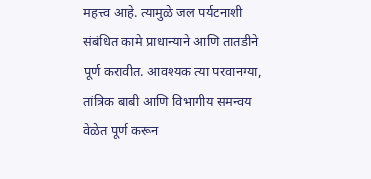महत्त्व आहे. त्यामुळे जल पर्यटनाशी संबंधित कामे प्राधान्याने आणि तातडीने पूर्ण करावीत. आवश्यक त्या परवानग्या, तांत्रिक बाबी आणि विभागीय समन्वय वेळेत पूर्ण करून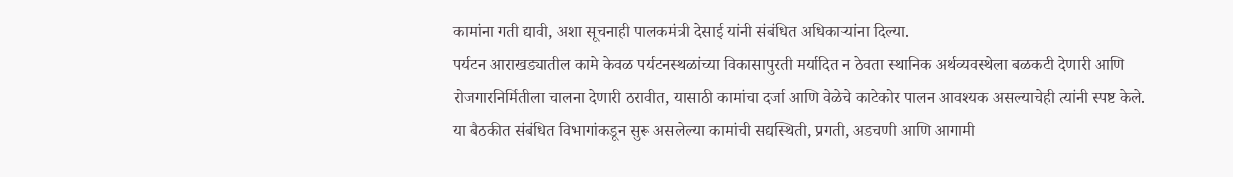कामांना गती द्यावी, अशा सूचनाही पालकमंत्री देसाई यांनी संबंधित अधिकाऱ्यांना दिल्या.
पर्यटन आराखड्यातील कामे केवळ पर्यटनस्थळांच्या विकासापुरती मर्यादित न ठेवता स्थानिक अर्थव्यवस्थेला बळकटी देणारी आणि रोजगारनिर्मितीला चालना देणारी ठरावीत, यासाठी कामांचा दर्जा आणि वेळेचे काटेकोर पालन आवश्यक असल्याचेही त्यांनी स्पष्ट केले.
या बैठकीत संबंधित विभागांकडून सुरू असलेल्या कामांची सद्यस्थिती, प्रगती, अडचणी आणि आगामी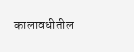कालावधीतील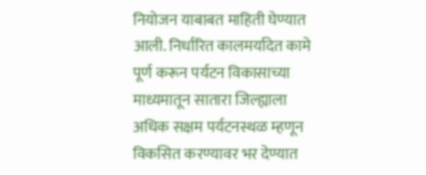नियोजन याबाबत माहिती घेण्यात आली. निर्धारित कालमर्यादेत कामे पूर्ण करून पर्यटन विकासाच्या माध्यमातून सातारा जिल्ह्याला अधिक सक्षम पर्यटनस्थळ म्हणून विकसित करण्यावर भर देण्यात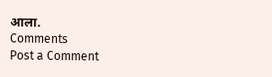आला.
Comments
Post a Comment